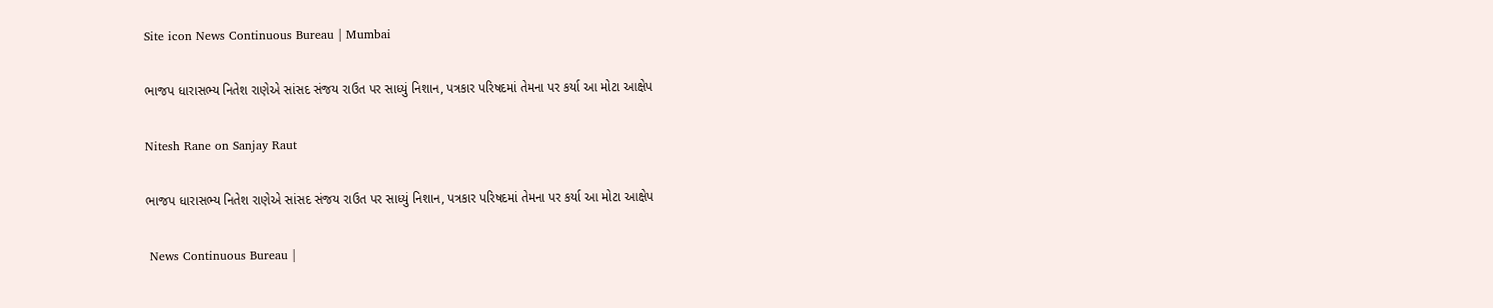Site icon News Continuous Bureau | Mumbai

ભાજપ ધારાસભ્ય નિતેશ રાણેએ સાંસદ સંજય રાઉત પર સાધ્યું નિશાન, પત્રકાર પરિષદમાં તેમના પર કર્યા આ મોટા આક્ષેપ

Nitesh Rane on Sanjay Raut

ભાજપ ધારાસભ્ય નિતેશ રાણેએ સાંસદ સંજય રાઉત પર સાધ્યું નિશાન, પત્રકાર પરિષદમાં તેમના પર કર્યા આ મોટા આક્ષેપ

 News Continuous Bureau |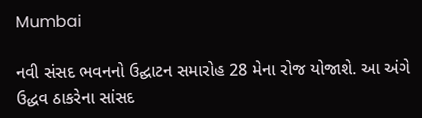Mumbai

નવી સંસદ ભવનનો ઉદ્ઘાટન સમારોહ 28 મેના રોજ યોજાશે. આ અંગે ઉદ્ધવ ઠાકરેના સાંસદ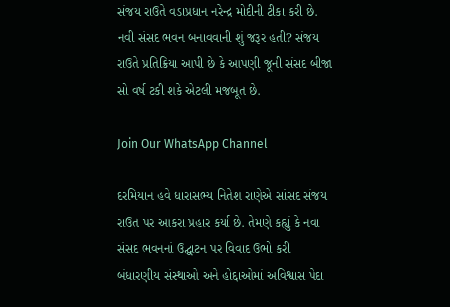સંજય રાઉતે વડાપ્રધાન નરેન્દ્ર મોદીની ટીકા કરી છે. નવી સંસદ ભવન બનાવવાની શું જરૂર હતી? સંજય રાઉતે પ્રતિક્રિયા આપી છે કે આપણી જૂની સંસદ બીજા સો વર્ષ ટકી શકે એટલી મજબૂત છે.

Join Our WhatsApp Channel

દરમિયાન હવે ધારાસભ્ય નિતેશ રાણેએ સાંસદ સંજય રાઉત પર આકરા પ્રહાર કર્યા છે. તેમણે કહ્યું કે નવા સંસદ ભવનનાં ઉદ્ઘાટન પર વિવાદ ઉભો કરી બંધારણીય સંસ્થાઓ અને હોદ્દાઓમાં અવિશ્વાસ પેદા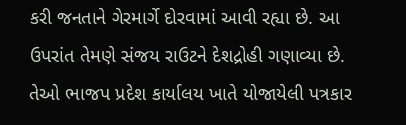કરી જનતાને ગેરમાર્ગે દોરવામાં આવી રહ્યા છે. આ ઉપરાંત તેમણે સંજય રાઉટને દેશદ્રોહી ગણાવ્યા છે. તેઓ ભાજપ પ્રદેશ કાર્યાલય ખાતે યોજાયેલી પત્રકાર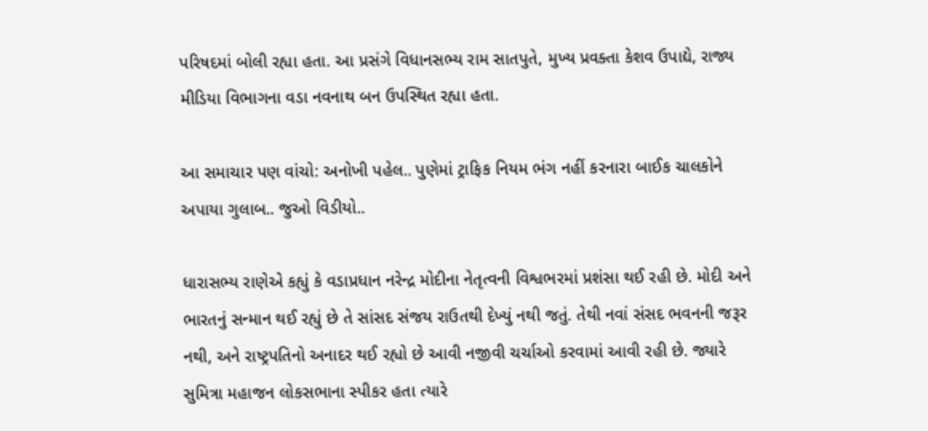પરિષદમાં બોલી રહ્યા હતા. આ પ્રસંગે વિધાનસભ્ય રામ સાતપુતે, મુખ્ય પ્રવક્તા કેશવ ઉપાદ્યે, રાજ્ય મીડિયા વિભાગના વડા નવનાથ બન ઉપસ્થિત રહ્યા હતા.

આ સમાચાર પણ વાંચો: અનોખી પહેલ.. પુણેમાં ટ્રાફિક નિયમ ભંગ નહીં કરનારા બાઈક ચાલકોને અપાયા ગુલાબ.. જુઓ વિડીયો..

ધારાસભ્ય રાણેએ કહ્યું કે વડાપ્રધાન નરેન્દ્ર મોદીના નેતૃત્વની વિશ્વભરમાં પ્રશંસા થઈ રહી છે. મોદી અને ભારતનું સન્માન થઈ રહ્યું છે તે સાંસદ સંજય રાઉતથી દેખ્યું નથી જતું. તેથી નવાં સંસદ ભવનની જરૂર નથી, અને રાષ્ટ્રપતિનો અનાદર થઈ રહ્યો છે આવી નજીવી ચર્ચાઓ કરવામાં આવી રહી છે. જ્યારે સુમિત્રા મહાજન લોકસભાના સ્પીકર હતા ત્યારે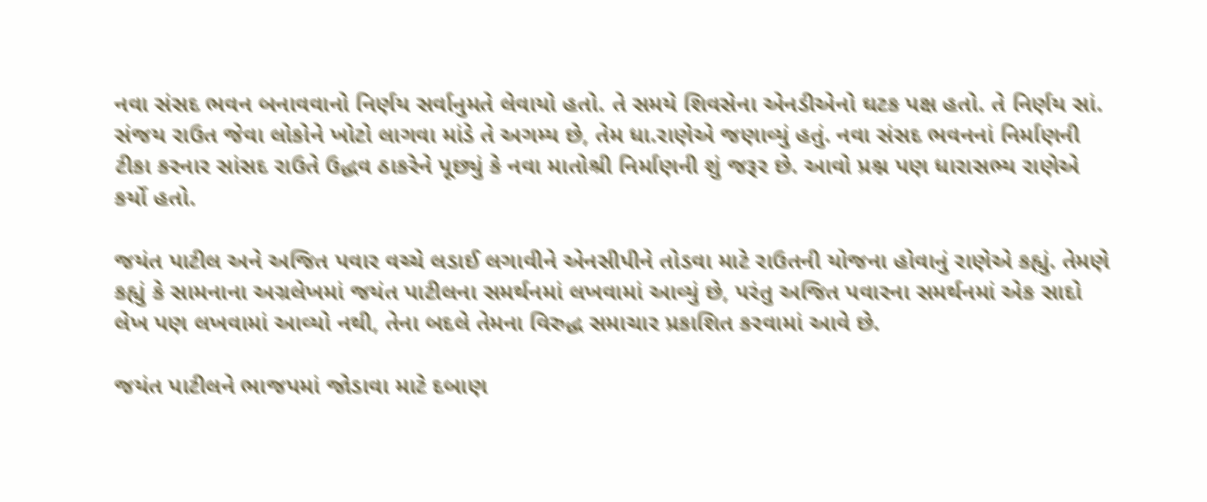નવા સંસદ ભવન બનાવવાનો નિર્ણય સર્વાનુમતે લેવાયો હતો. તે સમયે શિવસેના એનડીએનો ઘટક પક્ષ હતો. તે નિર્ણય સાં. સંજય રાઉત જેવા લોકોને ખોટો લાગવા માંડે તે અગમ્ય છે, તેમ ધા.રાણેએ જણાવ્યું હતું. નવા સંસદ ભવનનાં નિર્માણની ટીકા કરનાર સાંસદ રાઉતે ઉદ્ધવ ઠાકરેને પૂછ્યું કે નવા માતોશ્રી નિર્માણની શું જરૂર છે. આવો પ્રશ્ન પણ ધારાસભ્ય રાણેએ કર્યો હતો.

જયંત પાટીલ અને અજિત પવાર વચ્ચે લડાઈ લગાવીને એનસીપીને તોડવા માટે રાઉતની યોજના હોવાનું રાણેએ કહ્યું. તેમણે કહ્યું કે સામનાના અગ્રલેખમાં જયંત પાટીલના સમર્થનમાં લખવામાં આવ્યું છે, પરંતુ અજિત પવારના સમર્થનમાં એક સાદો લેખ પણ લખવામાં આવ્યો નથી, તેના બદલે તેમના વિરુદ્ધ સમાચાર પ્રકાશિત કરવામાં આવે છે.

જયંત પાટીલને ભાજપમાં જોડાવા માટે દબાણ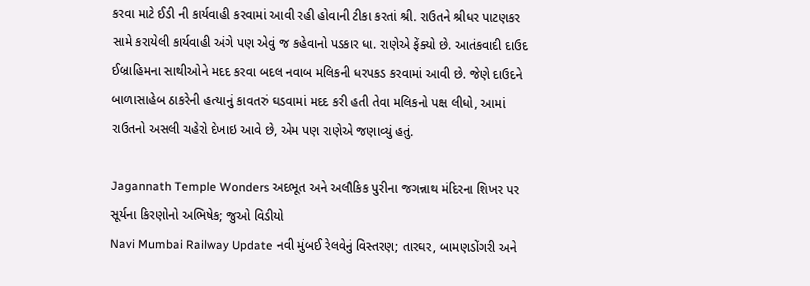કરવા માટે ઈડી ની કાર્યવાહી કરવામાં આવી રહી હોવાની ટીકા કરતાં શ્રી. રાઉતને શ્રીધર પાટણકર સામે કરાયેલી કાર્યવાહી અંગે પણ એવું જ કહેવાનો પડકાર ધા. રાણેએ ફેંક્યો છે. આતંકવાદી દાઉદ ઈબ્રાહિમના સાથીઓને મદદ કરવા બદલ નવાબ મલિકની ધરપકડ કરવામાં આવી છે. જેણે દાઉદને બાળાસાહેબ ઠાકરેની હત્યાનું કાવતરું ઘડવામાં મદદ કરી હતી તેવા મલિકનો પક્ષ લીધો, આમાં રાઉતનો અસલી ચહેરો દેખાઇ આવે છે, એમ પણ રાણેએ જણાવ્યું હતું.

Jagannath Temple Wonders અદભૂત અને અલૌકિક પુરીના જગન્નાથ મંદિરના શિખર પર સૂર્યના કિરણોનો અભિષેક; જુઓ વિડીયો
Navi Mumbai Railway Update નવી મુંબઈ રેલવેનું વિસ્તરણ; તારઘર, બામણડોંગરી અને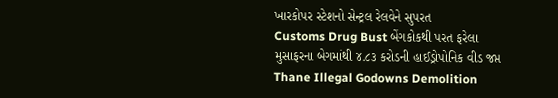ખારકોપર સ્ટેશનો સેન્ટ્રલ રેલવેને સુપરત
Customs Drug Bust બેંગકોકથી પરત ફરેલા મુસાફરના બેગમાંથી ૪.૮૩ કરોડની હાઈડ્રોપોનિક વીડ જપ્ત
Thane Illegal Godowns Demolition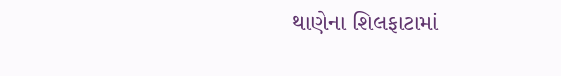થાણેના શિલફાટામાં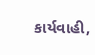કાર્યવાહી,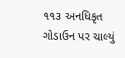૧૧૩ અનધિકૃત ગોડાઉન પર ચાલ્યું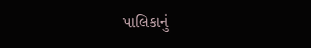પાલિકાનું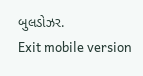બુલડોઝર.
Exit mobile version